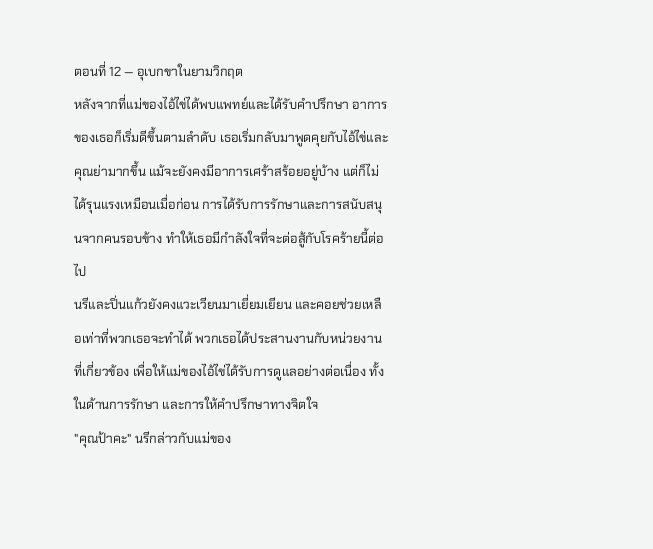ตอนที่ 12 — อุเบกขาในยามวิกฤต
หลังจากที่แม่ของไอ้ไข่ได้พบแพทย์และได้รับคำปรึกษา อาการของเธอก็เริ่มดีขึ้นตามลำดับ เธอเริ่มกลับมาพูดคุยกับไอ้ไข่และคุณย่ามากขึ้น แม้จะยังคงมีอาการเศร้าสร้อยอยู่บ้าง แต่ก็ไม่ได้รุนแรงเหมือนเมื่อก่อน การได้รับการรักษาและการสนับสนุนจากคนรอบข้าง ทำให้เธอมีกำลังใจที่จะต่อสู้กับโรคร้ายนี้ต่อไป
นรีและปิ่นแก้วยังคงแวะเวียนมาเยี่ยมเยียน และคอยช่วยเหลือเท่าที่พวกเธอจะทำได้ พวกเธอได้ประสานงานกับหน่วยงานที่เกี่ยวข้อง เพื่อให้แม่ของไอ้ไข่ได้รับการดูแลอย่างต่อเนื่อง ทั้งในด้านการรักษา และการให้คำปรึกษาทางจิตใจ
"คุณป้าคะ" นรีกล่าวกับแม่ของ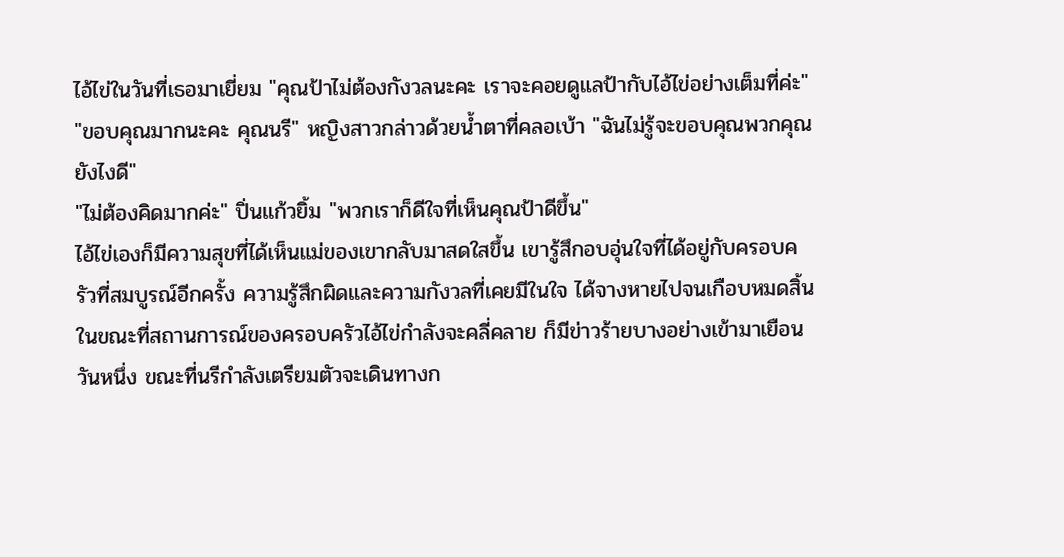ไอ้ไข่ในวันที่เธอมาเยี่ยม "คุณป้าไม่ต้องกังวลนะคะ เราจะคอยดูแลป้ากับไอ้ไข่อย่างเต็มที่ค่ะ"
"ขอบคุณมากนะคะ คุณนรี" หญิงสาวกล่าวด้วยน้ำตาที่คลอเบ้า "ฉันไม่รู้จะขอบคุณพวกคุณยังไงดี"
"ไม่ต้องคิดมากค่ะ" ปิ่นแก้วยิ้ม "พวกเราก็ดีใจที่เห็นคุณป้าดีขึ้น"
ไอ้ไข่เองก็มีความสุขที่ได้เห็นแม่ของเขากลับมาสดใสขึ้น เขารู้สึกอบอุ่นใจที่ได้อยู่กับครอบครัวที่สมบูรณ์อีกครั้ง ความรู้สึกผิดและความกังวลที่เคยมีในใจ ได้จางหายไปจนเกือบหมดสิ้น
ในขณะที่สถานการณ์ของครอบครัวไอ้ไข่กำลังจะคลี่คลาย ก็มีข่าวร้ายบางอย่างเข้ามาเยือน
วันหนึ่ง ขณะที่นรีกำลังเตรียมตัวจะเดินทางก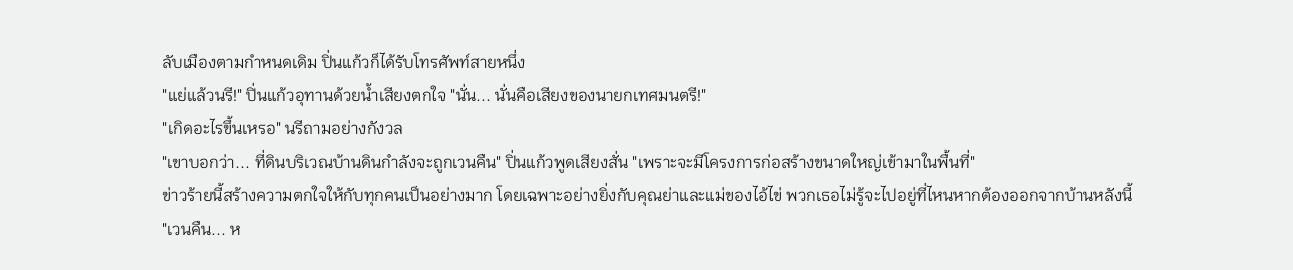ลับเมืองตามกำหนดเดิม ปิ่นแก้วก็ได้รับโทรศัพท์สายหนึ่ง
"แย่แล้วนรี!" ปิ่นแก้วอุทานด้วยน้ำเสียงตกใจ "นั่น... นั่นคือเสียงของนายกเทศมนตรี!"
"เกิดอะไรขึ้นเหรอ" นรีถามอย่างกังวล
"เขาบอกว่า... ที่ดินบริเวณบ้านดินกำลังจะถูกเวนคืน" ปิ่นแก้วพูดเสียงสั่น "เพราะจะมีโครงการก่อสร้างขนาดใหญ่เข้ามาในพื้นที่"
ข่าวร้ายนี้สร้างความตกใจให้กับทุกคนเป็นอย่างมาก โดยเฉพาะอย่างยิ่งกับคุณย่าและแม่ของไอ้ไข่ พวกเธอไม่รู้จะไปอยู่ที่ไหนหากต้องออกจากบ้านหลังนี้
"เวนคืน... ห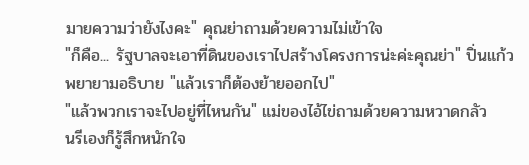มายความว่ายังไงคะ" คุณย่าถามด้วยความไม่เข้าใจ
"ก็คือ... รัฐบาลจะเอาที่ดินของเราไปสร้างโครงการน่ะค่ะคุณย่า" ปิ่นแก้วพยายามอธิบาย "แล้วเราก็ต้องย้ายออกไป"
"แล้วพวกเราจะไปอยู่ที่ไหนกัน" แม่ของไอ้ไข่ถามด้วยความหวาดกลัว
นรีเองก็รู้สึกหนักใจ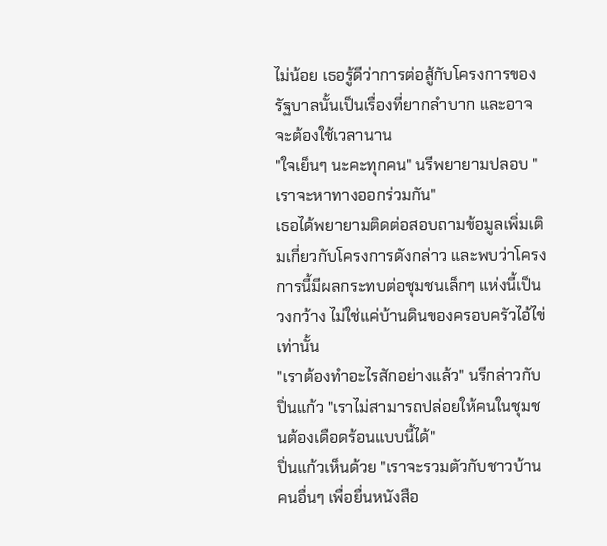ไม่น้อย เธอรู้ดีว่าการต่อสู้กับโครงการของรัฐบาลนั้นเป็นเรื่องที่ยากลำบาก และอาจจะต้องใช้เวลานาน
"ใจเย็นๆ นะคะทุกคน" นรีพยายามปลอบ "เราจะหาทางออกร่วมกัน"
เธอได้พยายามติดต่อสอบถามข้อมูลเพิ่มเติมเกี่ยวกับโครงการดังกล่าว และพบว่าโครงการนี้มีผลกระทบต่อชุมชนเล็กๆ แห่งนี้เป็นวงกว้าง ไม่ใช่แค่บ้านดินของครอบครัวไอ้ไข่เท่านั้น
"เราต้องทำอะไรสักอย่างแล้ว" นรีกล่าวกับปิ่นแก้ว "เราไม่สามารถปล่อยให้คนในชุมชนต้องเดือดร้อนแบบนี้ได้"
ปิ่นแก้วเห็นด้วย "เราจะรวมตัวกับชาวบ้านคนอื่นๆ เพื่อยื่นหนังสือ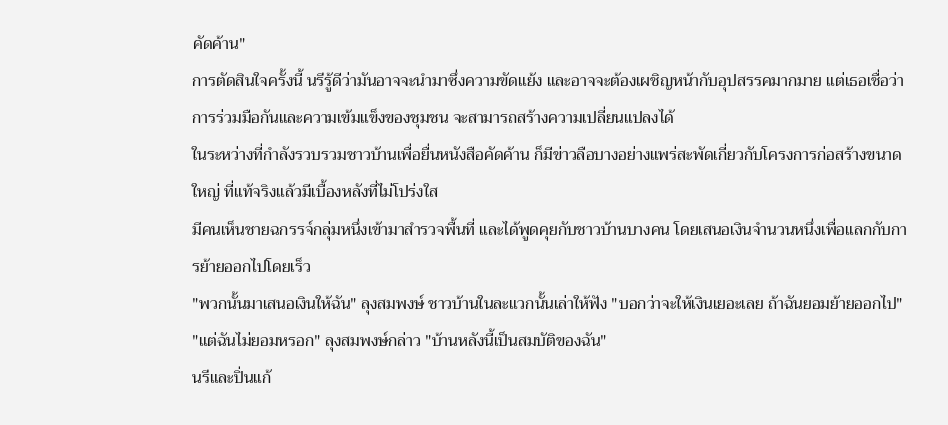คัดค้าน"
การตัดสินใจครั้งนี้ นรีรู้ดีว่ามันอาจจะนำมาซึ่งความขัดแย้ง และอาจจะต้องเผชิญหน้ากับอุปสรรคมากมาย แต่เธอเชื่อว่าการร่วมมือกันและความเข้มแข็งของชุมชน จะสามารถสร้างความเปลี่ยนแปลงได้
ในระหว่างที่กำลังรวบรวมชาวบ้านเพื่อยื่นหนังสือคัดค้าน ก็มีข่าวลือบางอย่างแพร่สะพัดเกี่ยวกับโครงการก่อสร้างขนาดใหญ่ ที่แท้จริงแล้วมีเบื้องหลังที่ไม่โปร่งใส
มีคนเห็นชายฉกรรจ์กลุ่มหนึ่งเข้ามาสำรวจพื้นที่ และได้พูดคุยกับชาวบ้านบางคน โดยเสนอเงินจำนวนหนึ่งเพื่อแลกกับการย้ายออกไปโดยเร็ว
"พวกนั้นมาเสนอเงินให้ฉัน" ลุงสมพงษ์ ชาวบ้านในละแวกนั้นเล่าให้ฟัง "บอกว่าจะให้เงินเยอะเลย ถ้าฉันยอมย้ายออกไป"
"แต่ฉันไม่ยอมหรอก" ลุงสมพงษ์กล่าว "บ้านหลังนี้เป็นสมบัติของฉัน"
นรีและปิ่นแก้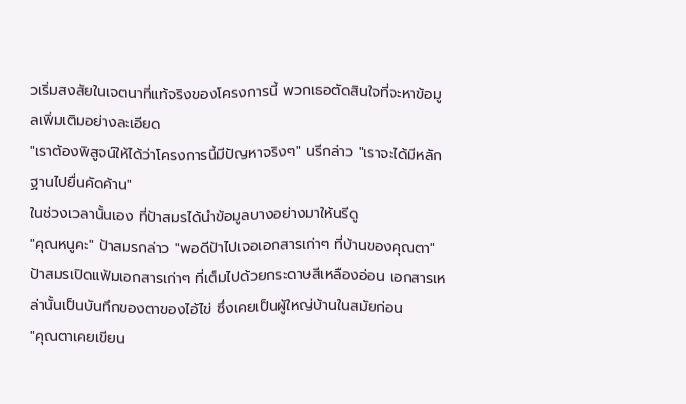วเริ่มสงสัยในเจตนาที่แท้จริงของโครงการนี้ พวกเธอตัดสินใจที่จะหาข้อมูลเพิ่มเติมอย่างละเอียด
"เราต้องพิสูจน์ให้ได้ว่าโครงการนี้มีปัญหาจริงๆ" นรีกล่าว "เราจะได้มีหลักฐานไปยื่นคัดค้าน"
ในช่วงเวลานั้นเอง ที่ป้าสมรได้นำข้อมูลบางอย่างมาให้นรีดู
"คุณหนูคะ" ป้าสมรกล่าว "พอดีป้าไปเจอเอกสารเก่าๆ ที่บ้านของคุณตา"
ป้าสมรเปิดแฟ้มเอกสารเก่าๆ ที่เต็มไปด้วยกระดาษสีเหลืองอ่อน เอกสารเหล่านั้นเป็นบันทึกของตาของไอ้ไข่ ซึ่งเคยเป็นผู้ใหญ่บ้านในสมัยก่อน
"คุณตาเคยเขียน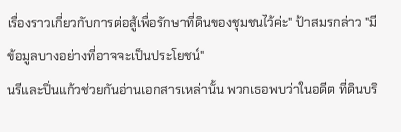เรื่องราวเกี่ยวกับการต่อสู้เพื่อรักษาที่ดินของชุมชนไว้ค่ะ" ป้าสมรกล่าว "มีข้อมูลบางอย่างที่อาจจะเป็นประโยชน์"
นรีและปิ่นแก้วช่วยกันอ่านเอกสารเหล่านั้น พวกเธอพบว่าในอดีต ที่ดินบริ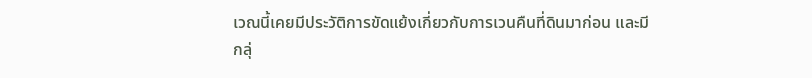เวณนี้เคยมีประวัติการขัดแย้งเกี่ยวกับการเวนคืนที่ดินมาก่อน และมีกลุ่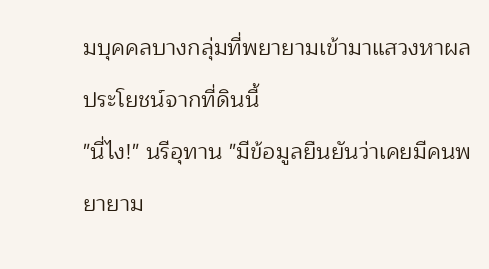มบุคคลบางกลุ่มที่พยายามเข้ามาแสวงหาผลประโยชน์จากที่ดินนี้
"นี่ไง!" นรีอุทาน "มีข้อมูลยืนยันว่าเคยมีคนพยายาม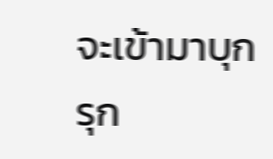จะเข้ามาบุกรุก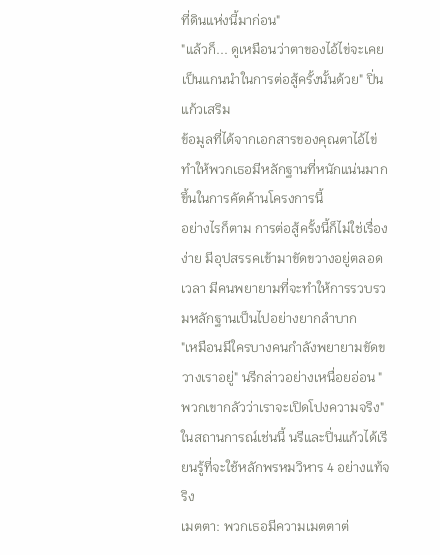ที่ดินแห่งนี้มาก่อน"
"แล้วก็... ดูเหมือนว่าตาของไอ้ไข่จะเคยเป็นแกนนำในการต่อสู้ครั้งนั้นด้วย" ปิ่นแก้วเสริม
ข้อมูลที่ได้จากเอกสารของคุณตาไอ้ไข่ ทำให้พวกเธอมีหลักฐานที่หนักแน่นมากขึ้นในการคัดค้านโครงการนี้
อย่างไรก็ตาม การต่อสู้ครั้งนี้ก็ไม่ใช่เรื่องง่าย มีอุปสรรคเข้ามาขัดขวางอยู่ตลอดเวลา มีคนพยายามที่จะทำให้การรวบรวมหลักฐานเป็นไปอย่างยากลำบาก
"เหมือนมีใครบางคนกำลังพยายามขัดขวางเราอยู่" นรีกล่าวอย่างเหนื่อยอ่อน "พวกเขากลัวว่าเราจะเปิดโปงความจริง"
ในสถานการณ์เช่นนี้ นรีและปิ่นแก้วได้เรียนรู้ที่จะใช้หลักพรหมวิหาร 4 อย่างแท้จริง
เมตตา: พวกเธอมีความเมตตาต่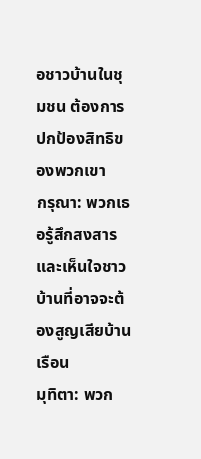อชาวบ้านในชุมชน ต้องการปกป้องสิทธิของพวกเขา
กรุณา: พวกเธอรู้สึกสงสารและเห็นใจชาวบ้านที่อาจจะต้องสูญเสียบ้านเรือน
มุทิตา: พวก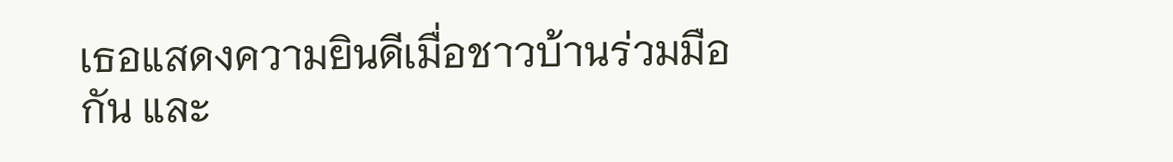เธอแสดงความยินดีเมื่อชาวบ้านร่วมมือกัน และ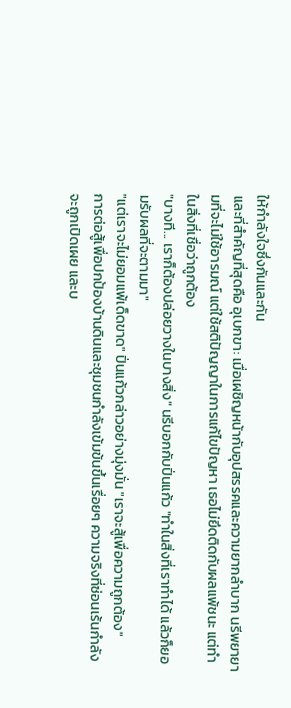ให้กำลังใจซึ่งกันและกัน
และที่สำคัญที่สุดคือ อุเบกขา: เมื่อเผชิญหน้ากับอุปสรรคและความยากลำบาก นรีพยายามที่จะไม่ใช้อารมณ์ แต่ใช้สติปัญญาในการแก้ไขปัญหา เธอไม่ยึดติดกับผลแพ้ชนะ แต่ทำในสิ่งที่เชื่อว่าถูกต้อง
"บางที... เราก็ต้องปล่อยวางในบางสิ่ง" นรีบอกกับปิ่นแก้ว "ทำในสิ่งที่เราทำได้ แล้วก็ยอมรับผลที่จะตามมา"
"แต่เราจะไม่ยอมแพ้เด็ดขาด" ปิ่นแก้วกล่าวอย่างมุ่งมั่น "เราจะสู้เพื่อความถูกต้อง"
การต่อสู้เพื่อปกป้องบ้านดินและชุมชนกำลังเข้มข้นขึ้นเรื่อยๆ ความจริงที่ซ่อนเร้นกำลังจะถูกเปิดเผย และบ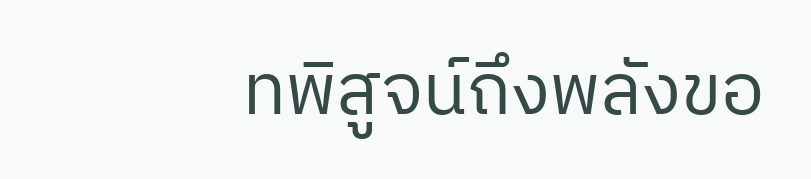ทพิสูจน์ถึงพลังขอ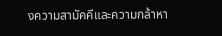งความสามัคคีและความกล้าหา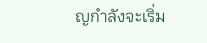ญกำลังจะเริ่ม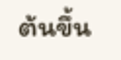ต้นขึ้น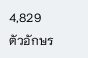4,829 ตัวอักษร